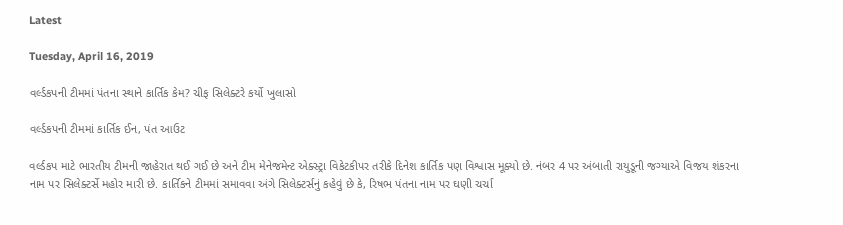Latest

Tuesday, April 16, 2019

વર્લ્ડકપની ટીમમાં પંતના સ્થાને કાર્તિક કેમ? ચીફ સિલેક્ટરે કર્યો ખુલાસો

વર્લ્ડકપની ટીમમાં કાર્તિક ઈન, પંત આઉટ

વર્લ્ડકપ માટે ભારતીય ટીમની જાહેરાત થઈ ગઈ છે અને ટીમ મેનેજમેન્ટ એક્સ્ટ્રા વિકેટકીપર તરીકે દિનેશ કાર્તિક પણ વિશ્વાસ મૂક્યો છે. નંબર 4 પર અંબાતી રાયુડૂની જગ્યાએ વિજય શંકરના નામ પર સિલેક્ટર્સે મહોર મારી છે. કાર્તિકને ટીમમાં સમાવવા અંગે સિલેક્ટર્સનું કહેવું છે કે, રિષભ પંતના નામ પર ઘણી ચર્ચા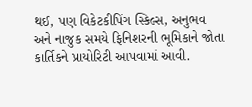થઈ, પણ વિકેટકીપિંગ સ્કિલ્સ, અનુભવ અને નાજુક સમયે ફિનિશરની ભૂમિકાને જોતા કાર્તિકને પ્રાયોરિટી આપવામાં આવી.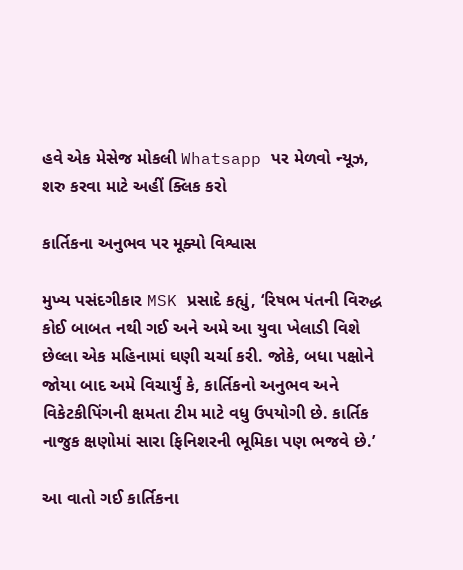હવે એક મેસેજ મોકલી Whatsapp પર મેળવો ન્યૂઝ, શરુ કરવા માટે અહીં ક્લિક કરો

કાર્તિકના અનુભવ પર મૂક્યો વિશ્વાસ

મુખ્ય પસંદગીકાર MSK પ્રસાદે કહ્યું, ‘રિષભ પંતની વિરુદ્ધ કોઈ બાબત નથી ગઈ અને અમે આ યુવા ખેલાડી વિશે છેલ્લા એક મહિનામાં ઘણી ચર્ચા કરી. જોકે, બધા પક્ષોને જોયા બાદ અમે વિચાર્યું કે, કાર્તિકનો અનુભવ અને વિકેટકીપિંગની ક્ષમતા ટીમ માટે વધુ ઉપયોગી છે. કાર્તિક નાજુક ક્ષણોમાં સારા ફિનિશરની ભૂમિકા પણ ભજવે છે.’

આ વાતો ગઈ કાર્તિકના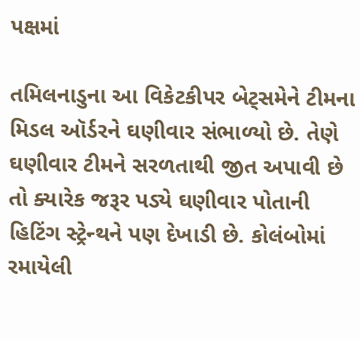પક્ષમાં

તમિલનાડુના આ વિકેટકીપર બેટ્સમેને ટીમના મિડલ ઑર્ડરને ઘણીવાર સંભાળ્યો છે. તેણે ઘણીવાર ટીમને સરળતાથી જીત અપાવી છે તો ક્યારેક જરૂર પડ્યે ઘણીવાર પોતાની હિટિંગ સ્ટ્રેન્થને પણ દેખાડી છે. કોલંબોમાં રમાયેલી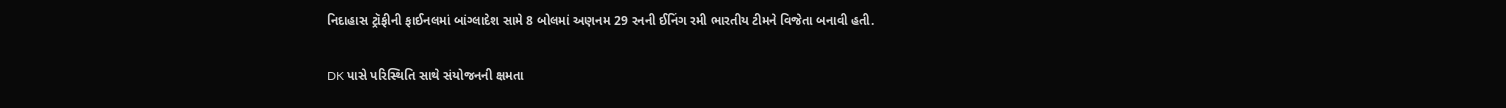નિદાહાસ ટ્રૉફીની ફાઈનલમાં બાંગ્લાદેશ સામે 8 બોલમાં અણનમ 29 રનની ઈનિંગ રમી ભારતીય ટીમને વિજેતા બનાવી હતી.

DK પાસે પરિસ્થિતિ સાથે સંયોજનની ક્ષમતા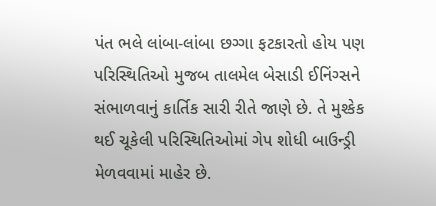પંત ભલે લાંબા-લાંબા છગ્ગા ફટકારતો હોય પણ પરિસ્થિતિઓ મુજબ તાલમેલ બેસાડી ઈનિંગ્સને સંભાળવાનું કાર્તિક સારી રીતે જાણે છે. તે મુશ્કેક થઈ ચૂકેલી પરિસ્થિતિઓમાં ગેપ શોધી બાઉન્ડ્રી મેળવવામાં માહેર છે.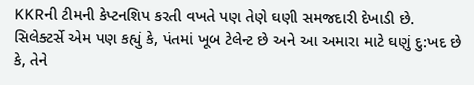KKRની ટીમની કેપ્ટનશિપ કરતી વખતે પણ તેણે ઘણી સમજદારી દેખાડી છે. સિલેક્ટર્સે એમ પણ કહ્યું કે, પંતમાં ખૂબ ટેલેન્ટ છે અને આ અમારા માટે ઘણું દુ:ખદ છે કે, તેને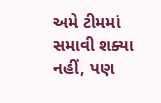અમે ટીમમાં સમાવી શક્યા નહીં, પણ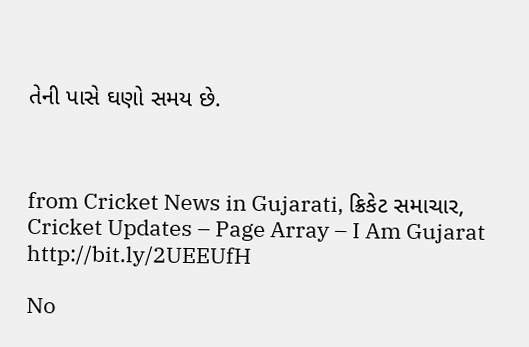તેની પાસે ઘણો સમય છે.



from Cricket News in Gujarati, ક્રિકેટ સમાચાર, Cricket Updates – Page Array – I Am Gujarat http://bit.ly/2UEEUfH

No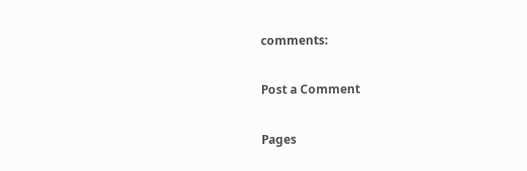comments:

Post a Comment

Pages